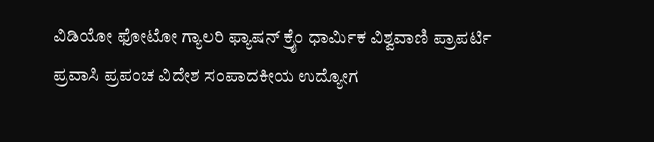ವಿಡಿಯೋ ಫೋಟೋ ಗ್ಯಾಲರಿ ಫ್ಯಾಷನ್ ಕ್ರೈಂ ಧಾರ್ಮಿಕ ವಿಶ್ವವಾಣಿ ಪ್ರಾಪರ್ಟಿ ಪ್ರವಾಸಿ ಪ್ರಪಂಚ ವಿದೇಶ ಸಂಪಾದಕೀಯ ಉದ್ಯೋಗ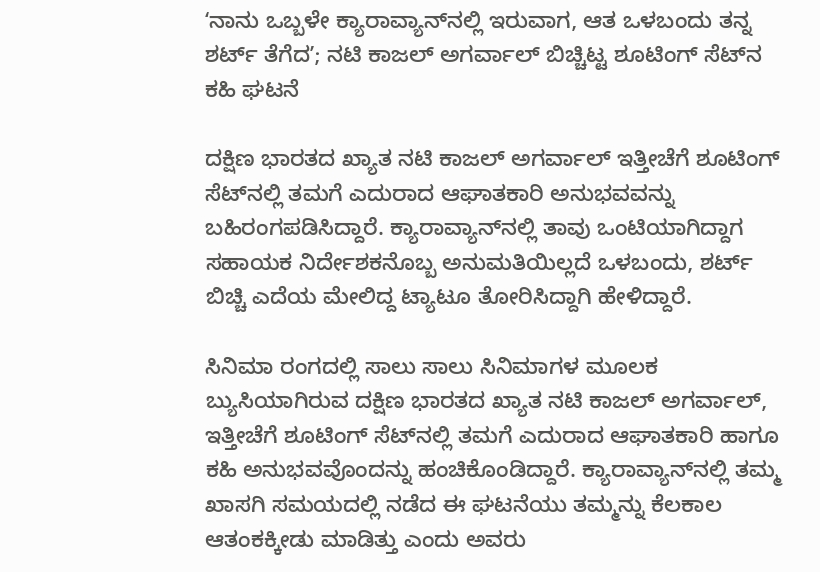ʻನಾನು ಒಬ್ಬಳೇ ಕ್ಯಾರಾವ್ಯಾನ್‌ನಲ್ಲಿ ಇರುವಾಗ, ಆತ ಒಳಬಂದು ತನ್ನ ಶರ್ಟ್‌ ತೆಗೆದʼ; ನಟಿ ಕಾಜಲ್‌ ಅಗರ್ವಾಲ್‌ ಬಿಚ್ಚಿಟ್ಟ ಶೂಟಿಂಗ್‌ ಸೆಟ್‌ನ ಕಹಿ ಘಟನೆ

ದಕ್ಷಿಣ ಭಾರತದ ಖ್ಯಾತ ನಟಿ ಕಾಜಲ್ ಅಗರ್ವಾಲ್ ಇತ್ತೀಚೆಗೆ ಶೂಟಿಂಗ್ ಸೆಟ್‌ನಲ್ಲಿ ತಮಗೆ ಎದುರಾದ ಆಘಾತಕಾರಿ ಅನುಭವವನ್ನು ಬಹಿರಂಗಪಡಿಸಿದ್ದಾರೆ. ಕ್ಯಾರಾವ್ಯಾನ್‌ನಲ್ಲಿ ತಾವು ಒಂಟಿಯಾಗಿದ್ದಾಗ ಸಹಾಯಕ ನಿರ್ದೇಶಕನೊಬ್ಬ ಅನುಮತಿಯಿಲ್ಲದೆ ಒಳಬಂದು, ಶರ್ಟ್ ಬಿಚ್ಚಿ ಎದೆಯ ಮೇಲಿದ್ದ ಟ್ಯಾಟೂ ತೋರಿಸಿದ್ದಾಗಿ ಹೇಳಿದ್ದಾರೆ.

ಸಿನಿಮಾ ರಂಗದಲ್ಲಿ ಸಾಲು ಸಾಲು ಸಿನಿಮಾಗಳ ಮೂಲಕ ಬ್ಯುಸಿಯಾಗಿರುವ ದಕ್ಷಿಣ ಭಾರತದ ಖ್ಯಾತ ನಟಿ ಕಾಜಲ್ ಅಗರ್ವಾಲ್, ಇತ್ತೀಚೆಗೆ ಶೂಟಿಂಗ್ ಸೆಟ್‌ನಲ್ಲಿ ತಮಗೆ ಎದುರಾದ ಆಘಾತಕಾರಿ ಹಾಗೂ ಕಹಿ ಅನುಭವವೊಂದನ್ನು ಹಂಚಿಕೊಂಡಿದ್ದಾರೆ. ಕ್ಯಾರಾವ್ಯಾನ್‌ನಲ್ಲಿ ತಮ್ಮ ಖಾಸಗಿ ಸಮಯದಲ್ಲಿ ನಡೆದ ಈ ಘಟನೆಯು ತಮ್ಮನ್ನು ಕೆಲಕಾಲ ಆತಂಕಕ್ಕೀಡು ಮಾಡಿತ್ತು ಎಂದು ಅವರು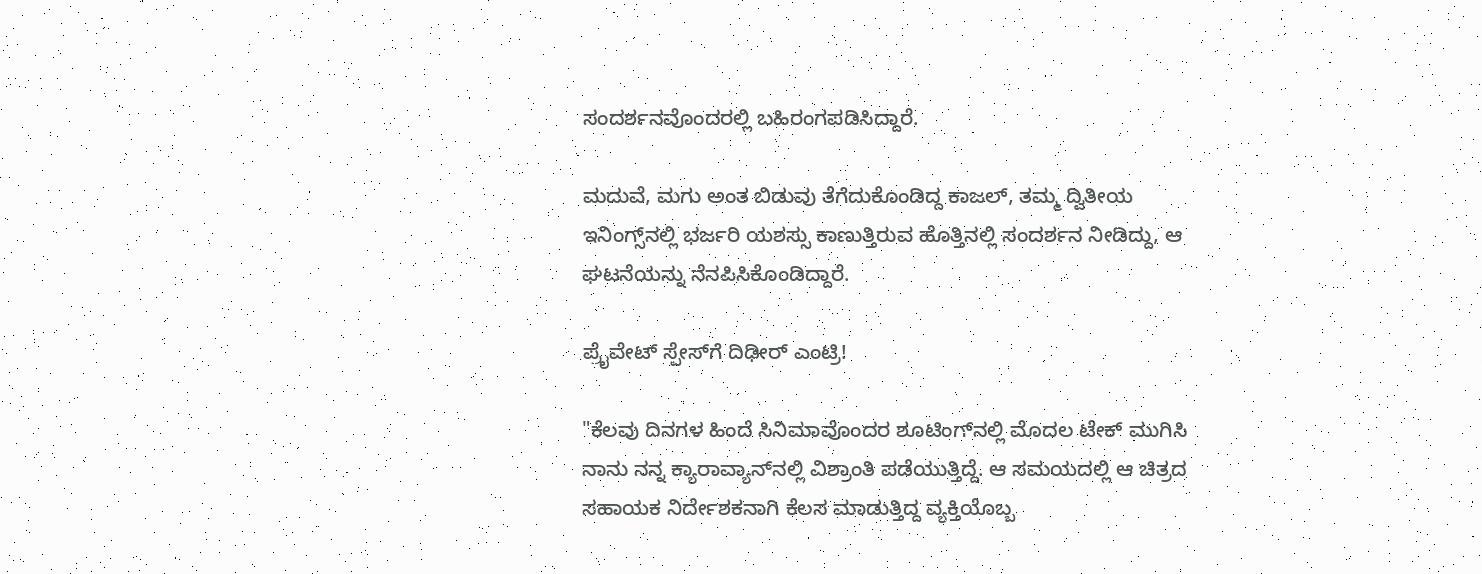ಸಂದರ್ಶನವೊಂದರಲ್ಲಿ ಬಹಿರಂಗಪಡಿಸಿದ್ದಾರೆ.

ಮದುವೆ, ಮಗು ಅಂತ ಬಿಡುವು ತೆಗೆದುಕೊಂಡಿದ್ದ ಕಾಜಲ್‌, ತಮ್ಮ ದ್ವಿತೀಯ ಇನಿಂಗ್ಸ್‌ನಲ್ಲಿ ಭರ್ಜರಿ ಯಶಸ್ಸು ಕಾಣುತ್ತಿರುವ ಹೊತ್ತಿನಲ್ಲಿ ಸಂದರ್ಶನ ನೀಡಿದ್ದು, ಆ ಘಟನೆಯನ್ನು ನೆನಪಿಸಿಕೊಂಡಿದ್ದಾರೆ.

ಪ್ರೈವೇಟ್ ಸ್ಪೇಸ್‌ಗೆ ದಿಢೀರ್ ಎಂಟ್ರಿ!

"ಕೆಲವು ದಿನಗಳ ಹಿಂದೆ ಸಿನಿಮಾವೊಂದರ ಶೂಟಿಂಗ್‌ನಲ್ಲಿ ಮೊದಲ ಟೇಕ್‌ ಮುಗಿಸಿ ನಾನು ನನ್ನ ಕ್ಯಾರಾವ್ಯಾನ್‌ನಲ್ಲಿ ವಿಶ್ರಾಂತಿ ಪಡೆಯುತ್ತಿದ್ದೆ. ಆ ಸಮಯದಲ್ಲಿ ಆ ಚಿತ್ರದ ಸಹಾಯಕ ನಿರ್ದೇಶಕನಾಗಿ ಕೆಲಸ ಮಾಡುತ್ತಿದ್ದ ವ್ಯಕ್ತಿಯೊಬ್ಬ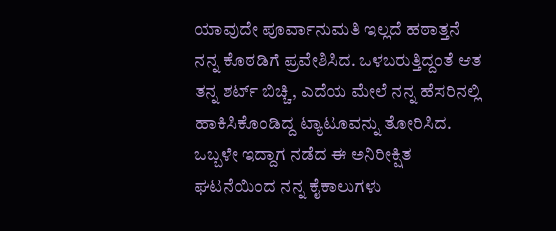ಯಾವುದೇ ಪೂರ್ವಾನುಮತಿ ಇಲ್ಲದೆ ಹಠಾತ್ತನೆ ನನ್ನ ಕೊಠಡಿಗೆ ಪ್ರವೇಶಿಸಿದ. ಒಳಬರುತ್ತಿದ್ದಂತೆ ಆತ ತನ್ನ ಶರ್ಟ್ ಬಿಚ್ಚಿ, ಎದೆಯ ಮೇಲೆ ನನ್ನ ಹೆಸರಿನಲ್ಲಿ ಹಾಕಿಸಿಕೊಂಡಿದ್ದ ಟ್ಯಾಟೂವನ್ನು ತೋರಿಸಿದ. ಒಬ್ಬಳೇ ಇದ್ದಾಗ ನಡೆದ ಈ ಅನಿರೀಕ್ಷಿತ ಘಟನೆಯಿಂದ ನನ್ನ ಕೈಕಾಲುಗಳು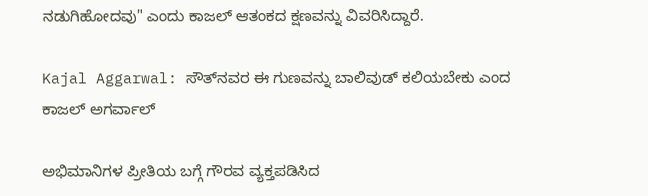ನಡುಗಿಹೋದವು" ಎಂದು ಕಾಜಲ್ ಆತಂಕದ ಕ್ಷಣವನ್ನು ವಿವರಿಸಿದ್ದಾರೆ.

Kajal Aggarwal: ಸೌತ್‌ನವರ ಈ ಗುಣವನ್ನು ಬಾಲಿವುಡ್‌ ಕಲಿಯಬೇಕು ಎಂದ ಕಾಜಲ್ ಅಗರ್ವಾಲ್

ಅಭಿಮಾನಿಗಳ ಪ್ರೀತಿಯ ಬಗ್ಗೆ ಗೌರವ ವ್ಯಕ್ತಪಡಿಸಿದ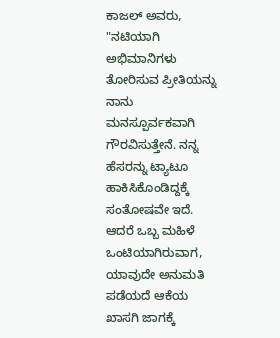ಕಾಜಲ್‌ ಅವರು, "ನಟಿಯಾಗಿ ಅಭಿಮಾನಿಗಳು ತೋರಿಸುವ ಪ್ರೀತಿಯನ್ನು ನಾನು ಮನಸ್ಪೂರ್ವಕವಾಗಿ ಗೌರವಿಸುತ್ತೇನೆ. ನನ್ನ ಹೆಸರನ್ನು ಟ್ಯಾಟೂ ಹಾಕಿಸಿಕೊಂಡಿದ್ದಕ್ಕೆ ಸಂತೋಷವೇ ಇದೆ. ಆದರೆ ಒಬ್ಬ ಮಹಿಳೆ ಒಂಟಿಯಾಗಿರುವಾಗ, ಯಾವುದೇ ಅನುಮತಿ ಪಡೆಯದೆ ಆಕೆಯ ಖಾಸಗಿ ಜಾಗಕ್ಕೆ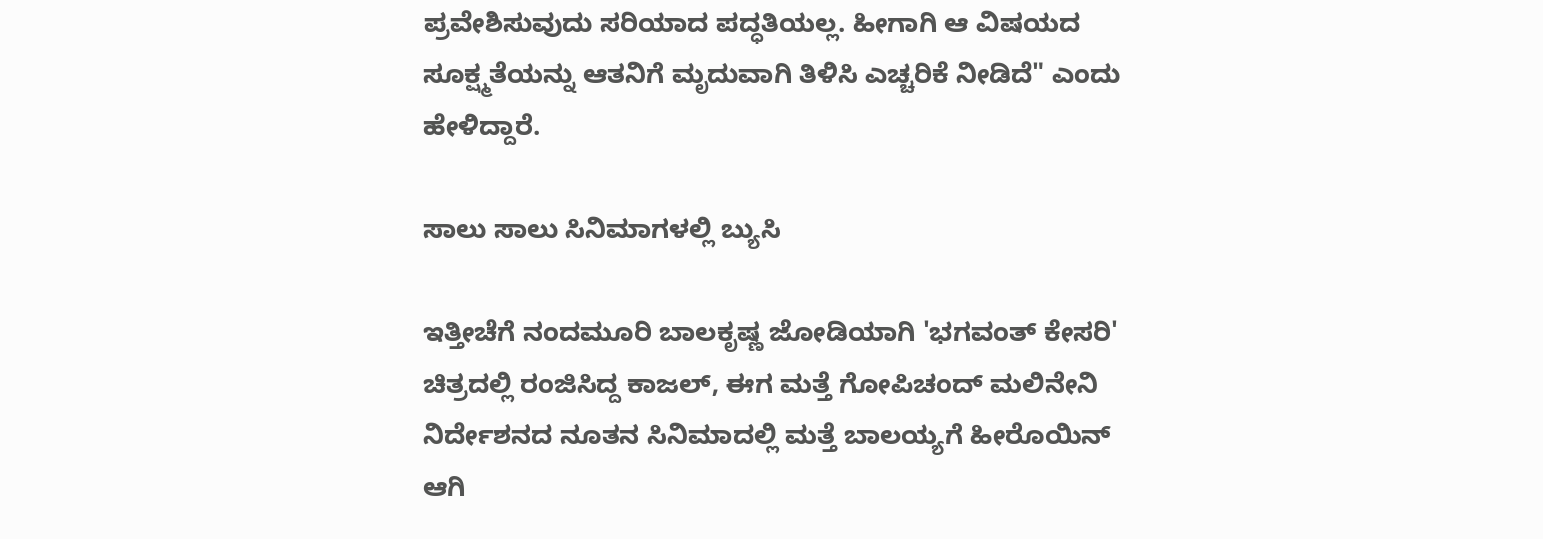ಪ್ರವೇಶಿಸುವುದು ಸರಿಯಾದ ಪದ್ಧತಿಯಲ್ಲ. ಹೀಗಾಗಿ ಆ ವಿಷಯದ ಸೂಕ್ಷ್ಮತೆಯನ್ನು ಆತನಿಗೆ ಮೃದುವಾಗಿ ತಿಳಿಸಿ ಎಚ್ಚರಿಕೆ ನೀಡಿದೆ" ಎಂದು ಹೇಳಿದ್ದಾರೆ.

ಸಾಲು ಸಾಲು ಸಿನಿಮಾಗಳಲ್ಲಿ ಬ್ಯುಸಿ

ಇತ್ತೀಚೆಗೆ ನಂದಮೂರಿ ಬಾಲಕೃಷ್ಣ ಜೋಡಿಯಾಗಿ 'ಭಗವಂತ್ ಕೇಸರಿ' ಚಿತ್ರದಲ್ಲಿ ರಂಜಿಸಿದ್ದ ಕಾಜಲ್, ಈಗ ಮತ್ತೆ ಗೋಪಿಚಂದ್ ಮಲಿನೇನಿ ನಿರ್ದೇಶನದ ನೂತನ ಸಿನಿಮಾದಲ್ಲಿ ಮತ್ತೆ ಬಾಲಯ್ಯಗೆ ಹೀರೊಯಿನ್ ಆಗಿ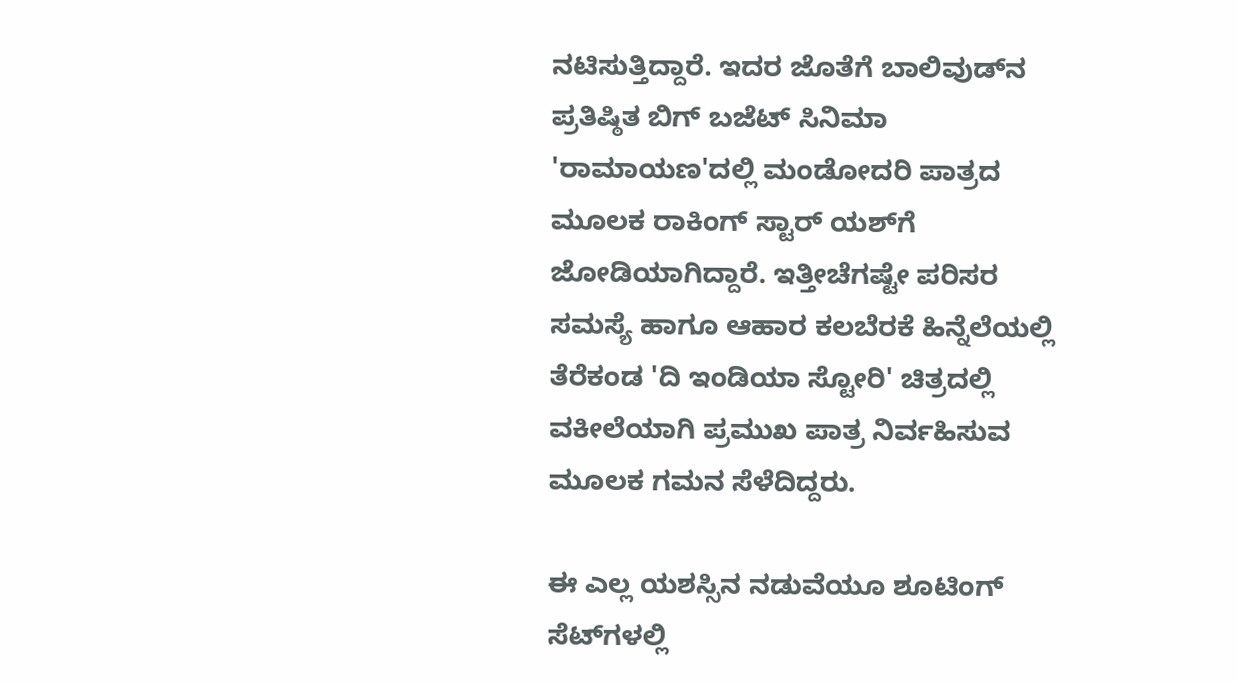ನಟಿಸುತ್ತಿದ್ದಾರೆ. ಇದರ ಜೊತೆಗೆ ಬಾಲಿವುಡ್‌ನ ಪ್ರತಿಷ್ಠಿತ ಬಿಗ್ ಬಜೆಟ್ ಸಿನಿಮಾ 'ರಾಮಾಯಣ'ದಲ್ಲಿ ಮಂಡೋದರಿ ಪಾತ್ರದ ಮೂಲಕ ರಾಕಿಂಗ್ ಸ್ಟಾರ್ ಯಶ್‌ಗೆ ಜೋಡಿಯಾಗಿದ್ದಾರೆ. ಇತ್ತೀಚೆಗಷ್ಟೇ ಪರಿಸರ ಸಮಸ್ಯೆ ಹಾಗೂ ಆಹಾರ ಕಲಬೆರಕೆ ಹಿನ್ನೆಲೆಯಲ್ಲಿ ತೆರೆಕಂಡ 'ದಿ ಇಂಡಿಯಾ ಸ್ಟೋರಿ' ಚಿತ್ರದಲ್ಲಿ ವಕೀಲೆಯಾಗಿ ಪ್ರಮುಖ ಪಾತ್ರ ನಿರ್ವಹಿಸುವ ಮೂಲಕ ಗಮನ ಸೆಳೆದಿದ್ದರು.

ಈ ಎಲ್ಲ ಯಶಸ್ಸಿನ ನಡುವೆಯೂ ಶೂಟಿಂಗ್ ಸೆಟ್‌ಗಳಲ್ಲಿ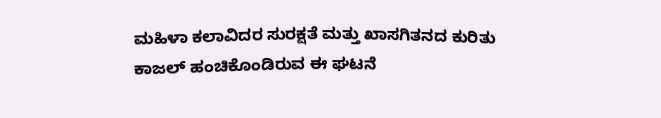ಮಹಿಳಾ ಕಲಾವಿದರ ಸುರಕ್ಷತೆ ಮತ್ತು ಖಾಸಗಿತನದ ಕುರಿತು ಕಾಜಲ್ ಹಂಚಿಕೊಂಡಿರುವ ಈ ಘಟನೆ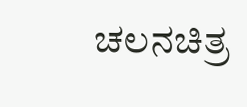ಚಲನಚಿತ್ರ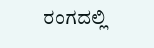ರಂಗದಲ್ಲಿ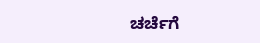ಚರ್ಚೆಗೆ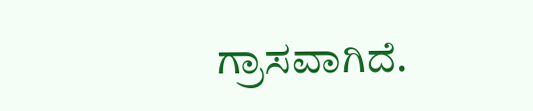ಗ್ರಾಸವಾಗಿದೆ.